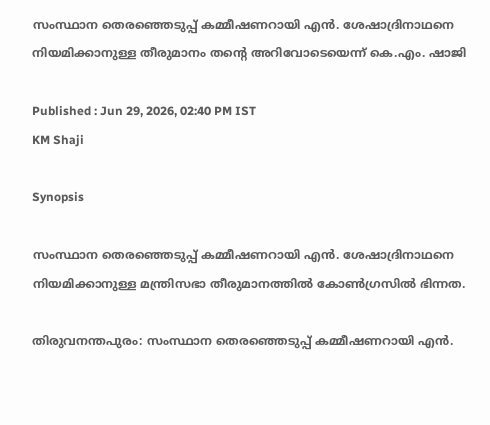സംസ്ഥാന തെരഞ്ഞെടുപ്പ് കമ്മീഷണറായി എൻ. ശേഷാദ്രിനാഥനെ നിയമിക്കാനുള്ള തീരുമാനം തന്‍റെ അറിവോടെയെന്ന് കെ.എം. ഷാജി

Published : Jun 29, 2026, 02:40 PM IST
KM Shaji

Synopsis

സംസ്ഥാന തെരഞ്ഞെടുപ്പ് കമ്മീഷണറായി എൻ. ശേഷാദ്രിനാഥനെ നിയമിക്കാനുള്ള മന്ത്രിസഭാ തീരുമാനത്തിൽ കോൺഗ്രസിൽ ഭിന്നത.

തിരുവനന്തപുരം: സംസ്ഥാന തെരഞ്ഞെടുപ്പ് കമ്മീഷണറായി എൻ.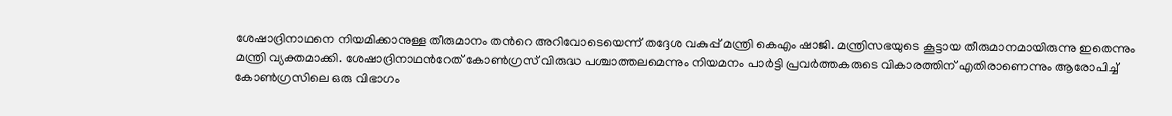ശേഷാദ്രിനാഥനെ നിയമിക്കാനുള്ള തീരുമാനം തന്‍റെ അറിവോടെയെന്ന് തദ്ദേശ വകുപ്പ് മന്ത്രി കെഎം ഷാജി. മന്ത്രിസഭയുടെ കൂട്ടായ തീരുമാനമായിരുന്നു ഇതെന്നും മന്ത്രി വ്യക്തമാക്കി. ശേഷാദ്രിനാഥന്‍റേത് കോൺഗ്രസ് വിരുദ്ധ പശ്ചാത്തലമെന്നും നിയമനം പാര്‍ട്ടി പ്രവര്‍ത്തകരുടെ വികാരത്തിന് എതിരാണെന്നും ആരോപിച്ച് കോണ്‍ഗ്രസിലെ ഒരു വിഭാഗം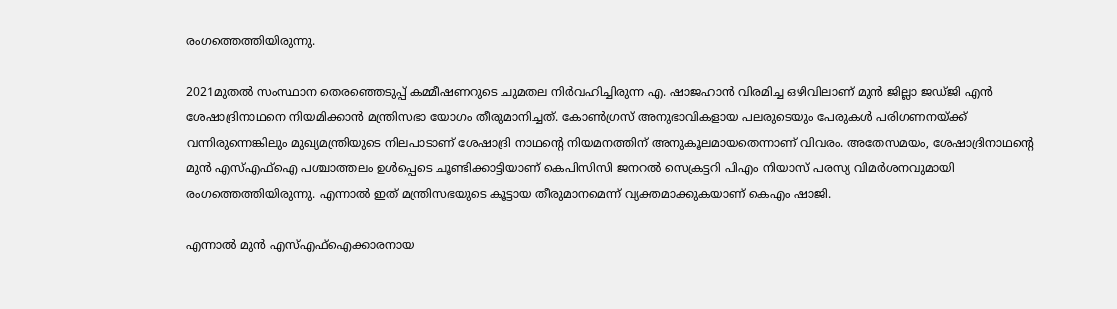രംഗത്തെത്തിയിരുന്നു.

2021മുതല്‍ സംസ്ഥാന തെരഞ്ഞെടുപ്പ് കമ്മീഷണറുടെ ചുമതല നിര്‍വഹിച്ചിരുന്ന എ. ഷാജഹാന്‍ വിരമിച്ച ഒഴിവിലാണ് മുന്‍ ജില്ലാ ജഡ്ജി എന്‍ ശേഷാദ്രിനാഥനെ നിയമിക്കാന്‍ മന്ത്രിസഭാ യോഗം തീരുമാനിച്ചത്. കോണ്‍ഗ്രസ് അനുഭാവികളായ പലരുടെയും പേരുകള്‍ പരിഗണനയ്ക്ക് വന്നിരുന്നെങ്കിലും മുഖ്യമന്ത്രിയുടെ നിലപാടാണ് ശേഷാദ്രി നാഥന്‍റെ നിയമനത്തിന് അനുകൂലമായതെന്നാണ് വിവരം. അതേസമയം, ശേഷാദ്രിനാഥന്‍റെ മുന്‍ എസ്എഫ്ഐ പശ്ചാത്തലം ഉള്‍പ്പെടെ ചൂണ്ടിക്കാട്ടിയാണ് കെപിസിസി ജനറല്‍ സെക്രട്ടറി പിഎം നിയാസ് പരസ്യ വിമര്‍ശനവുമായി രംഗത്തെത്തിയിരുന്നു. എന്നാല്‍ ഇത് മന്ത്രിസഭയുടെ കൂട്ടായ തീരുമാനമെന്ന് വ്യക്തമാക്കുകയാണ് കെഎം ഷാജി.

എന്നാല്‍ മുന്‍ എസ്എഫ്ഐക്കാരനായ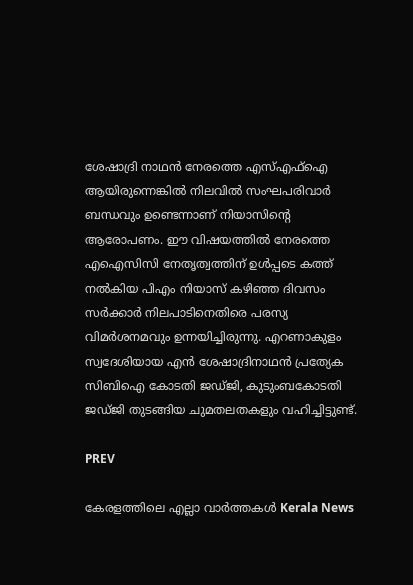ശേഷാദ്രി നാഥന്‍ നേരത്തെ എസ്എഫ്ഐ ആയിരുന്നെങ്കില്‍ നിലവില്‍ സംഘപരിവാര്‍ ബന്ധവും ഉണ്ടെന്നാണ് നിയാസിന്‍റെ ആരോപണം. ഈ വിഷയത്തില്‍ നേരത്തെ എഐസിസി നേതൃത്വത്തിന് ഉള്‍പ്പടെ കത്ത് നല്‍കിയ പിഎം നിയാസ് കഴിഞ്ഞ ദിവസം സര്‍ക്കാര്‍ നിലപാടിനെതിരെ പരസ്യ വിമര്‍ശനമവും ഉന്നയിച്ചിരുന്നു. എറണാകുളം സ്വദേശിയായ എന്‍ ശേഷാദ്രിനാഥന്‍ പ്രത്യേക സിബിഐ കോടതി ജഡ്ജി, കുടുംബകോടതി ജഡ്‍ജി തുടങ്ങിയ ചുമതലതകളും വഹിച്ചിട്ടുണ്ട്.

PREV

കേരളത്തിലെ എല്ലാ വാർത്തകൾ Kerala News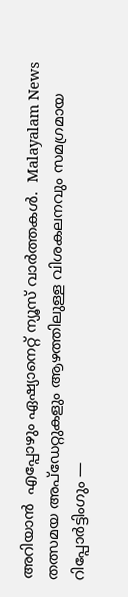അറിയാൻ  എപ്പോഴും ഏഷ്യാനെറ്റ് ന്യൂസ് വാർത്തകൾ.  Malayalam News   തത്സമയ അപ്‌ഡേറ്റുകളും ആഴത്തിലുള്ള വിശകലനവും സമഗ്രമായ റിപ്പോർട്ടിംഗും —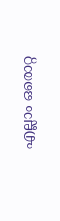എല്ലാം ഒരൊറ്റ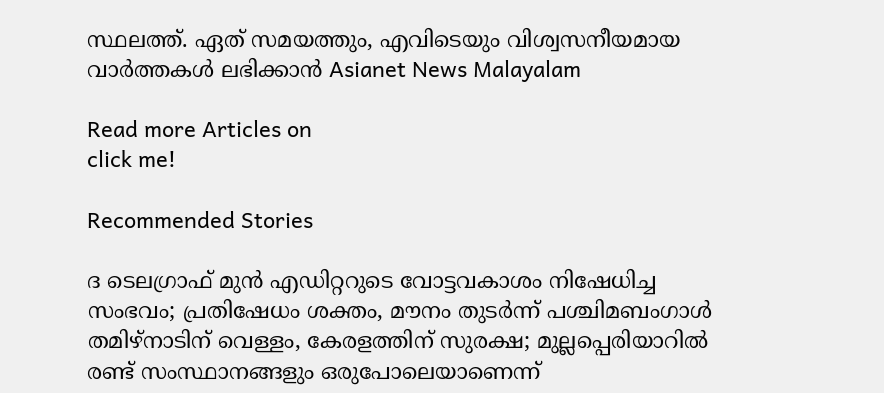സ്ഥലത്ത്. ഏത് സമയത്തും, എവിടെയും വിശ്വസനീയമായ വാർത്തകൾ ലഭിക്കാൻ Asianet News Malayalam

Read more Articles on
click me!

Recommended Stories

ദ ടെലഗ്രാഫ് മുൻ എഡിറ്ററുടെ വോട്ടവകാശം നിഷേധിച്ച സംഭവം; പ്രതിഷേധം ശക്തം, മൗനം തുടർന്ന് പശ്ചിമബംഗാൾ
തമിഴ്നാടിന് വെള്ളം, കേരളത്തിന് സുരക്ഷ; മുല്ലപ്പെരിയാറില്‍ രണ്ട് സംസ്ഥാനങ്ങളും ഒരുപോലെയാണെന്ന്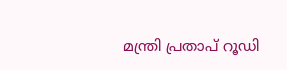മന്ത്രി പ്രതാപ് റൂഡി